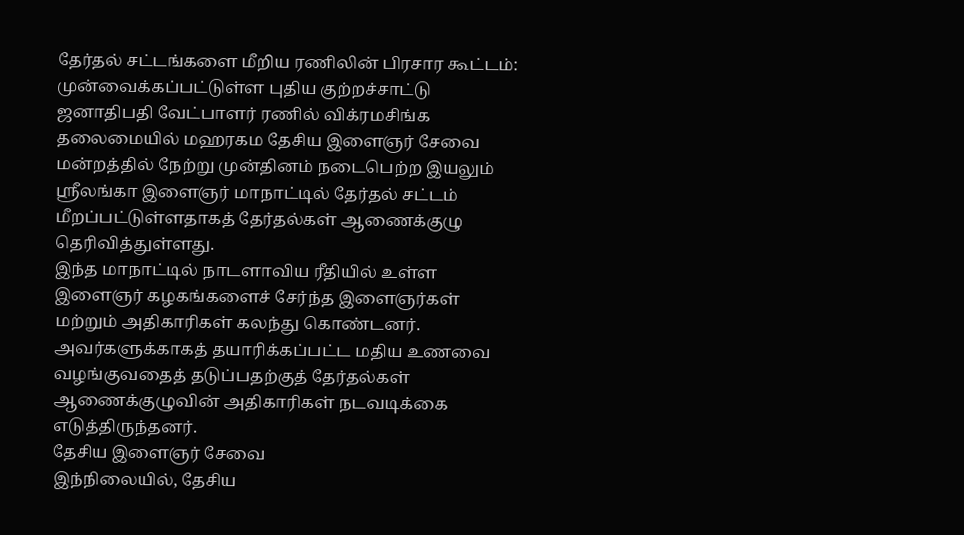தேர்தல் சட்டங்களை மீறிய ரணிலின் பிரசார கூட்டம்: முன்வைக்கப்பட்டுள்ள புதிய குற்றச்சாட்டு
ஜனாதிபதி வேட்பாளர் ரணில் விக்ரமசிங்க தலைமையில் மஹரகம தேசிய இளைஞர் சேவை மன்றத்தில் நேற்று முன்தினம் நடைபெற்ற இயலும் ஸ்ரீலங்கா இளைஞர் மாநாட்டில் தேர்தல் சட்டம் மீறப்பட்டுள்ளதாகத் தேர்தல்கள் ஆணைக்குழு தெரிவித்துள்ளது.
இந்த மாநாட்டில் நாடளாவிய ரீதியில் உள்ள இளைஞர் கழகங்களைச் சேர்ந்த இளைஞர்கள் மற்றும் அதிகாரிகள் கலந்து கொண்டனர்.
அவர்களுக்காகத் தயாரிக்கப்பட்ட மதிய உணவை வழங்குவதைத் தடுப்பதற்குத் தேர்தல்கள் ஆணைக்குழுவின் அதிகாரிகள் நடவடிக்கை எடுத்திருந்தனர்.
தேசிய இளைஞர் சேவை
இந்நிலையில், தேசிய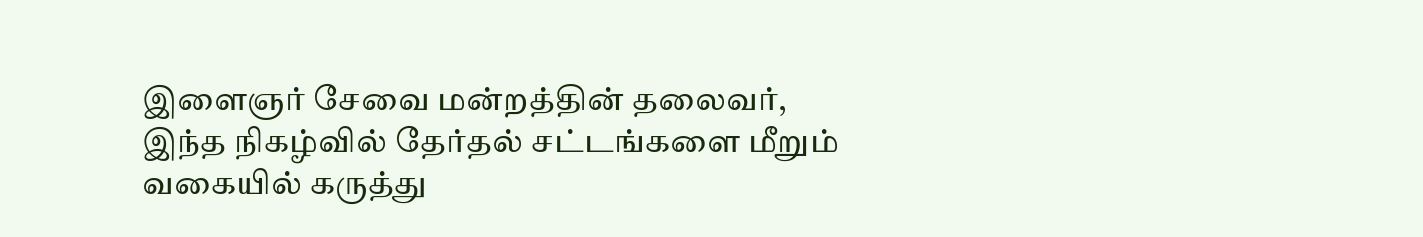இளைஞர் சேவை மன்றத்தின் தலைவர், இந்த நிகழ்வில் தேர்தல் சட்டங்களை மீறும் வகையில் கருத்து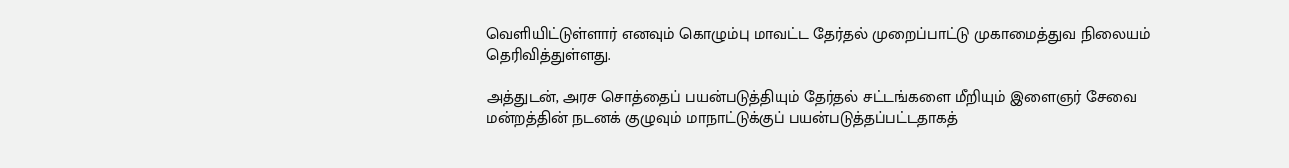வெளியிட்டுள்ளார் எனவும் கொழும்பு மாவட்ட தேர்தல் முறைப்பாட்டு முகாமைத்துவ நிலையம் தெரிவித்துள்ளது.

அத்துடன், அரச சொத்தைப் பயன்படுத்தியும் தேர்தல் சட்டங்களை மீறியும் இளைஞர் சேவை மன்றத்தின் நடனக் குழுவும் மாநாட்டுக்குப் பயன்படுத்தப்பட்டதாகத்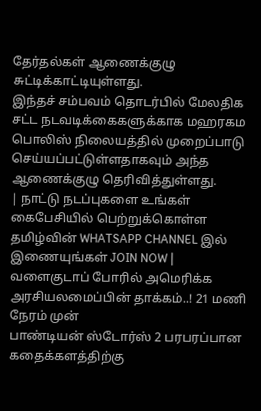தேர்தல்கள் ஆணைக்குழு சுட்டிக்காட்டியுள்ளது.
இந்தச் சம்பவம் தொடர்பில் மேலதிக சட்ட நடவடிக்கைகளுக்காக மஹரகம பொலிஸ் நிலையத்தில் முறைப்பாடு செய்யப்பட்டுள்ளதாகவும் அந்த ஆணைக்குழு தெரிவித்துள்ளது.
| நாட்டு நடப்புகளை உங்கள் கைபேசியில் பெற்றுக்கொள்ள தமிழ்வின் WHATSAPP CHANNEL இல் இணையுங்கள் JOIN NOW |
வளைகுடாப் போரில் அமெரிக்க அரசியலமைப்பின் தாக்கம்..! 21 மணி நேரம் முன்
பாண்டியன் ஸ்டோர்ஸ் 2 பரபரப்பான கதைக்களத்திற்கு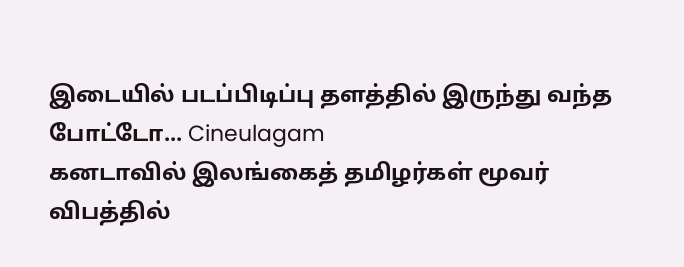இடையில் படப்பிடிப்பு தளத்தில் இருந்து வந்த போட்டோ... Cineulagam
கனடாவில் இலங்கைத் தமிழர்கள் மூவர் விபத்தில்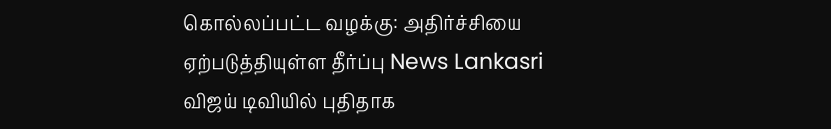கொல்லப்பட்ட வழக்கு: அதிர்ச்சியை ஏற்படுத்தியுள்ள தீர்ப்பு News Lankasri
விஜய் டிவியில் புதிதாக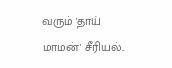வரும் 'தாய் மாமன்' சீரியல்..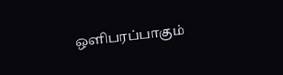ஒளிபரப்பாகும்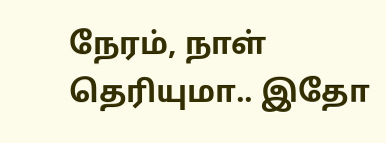நேரம், நாள் தெரியுமா.. இதோ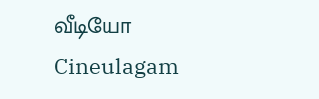வீடியோ Cineulagam